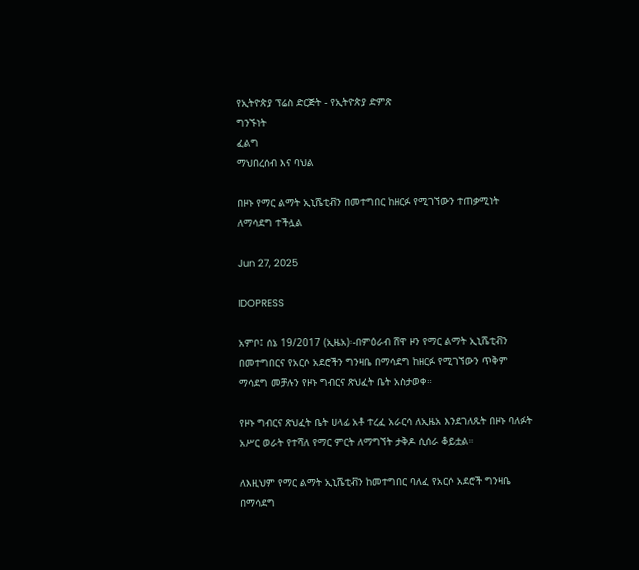የኢትዮጵያ ፕሬስ ድርጅት - የኢትዮጵያ ድምጽ
ግንኙነት
ፈልግ
ማህበረሰብ እና ባህል

በዞኑ የማር ልማት ኢኒሼቲቭን በመተግበር ከዘርፉ የሚገኘውን ተጠቃሚነት ለማሳደግ ተችሏል

Jun 27, 2025

IDOPRESS

አምቦ፤ ሰኔ 19/2017 (ኢዜአ)፡-በምዕራብ ሸዋ ዞን የማር ልማት ኢኒሼቲቭን በመተግበርና የአርሶ አደሮችን ግንዛቤ በማሳደግ ከዘርፉ የሚገኘውን ጥቅም ማሳደግ መቻሉን የዞኑ ግብርና ጽህፈት ቤት አስታወቀ።

የዞኑ ግብርና ጽህፈት ቤት ሀላፊ አቶ ተረፈ አራርሳ ለኢዜአ እንደገለጹት በዞኑ ባለፉት አሥር ወራት የተሻለ የማር ምርት ለማግኘት ታቅዶ ሲሰራ ቆይቷል።

ለእዚህም የማር ልማት ኢኒሼቲቭን ከመተግበር ባለፈ የአርሶ አደሮች ግንዛቤ በማሳደግ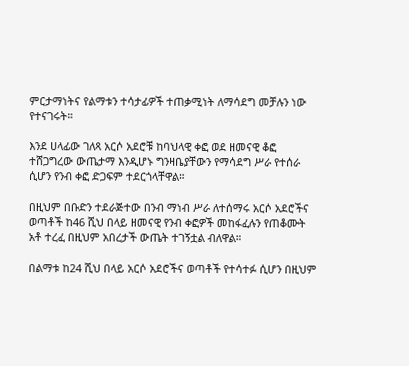ምርታማነትና የልማቱን ተሳታፊዎች ተጠቃሚነት ለማሳደግ መቻሉን ነው የተናገሩት።

እንደ ሀላፊው ገለጻ አርሶ አደሮቹ ከባህላዊ ቀፎ ወደ ዘመናዊ ቆፎ ተሸጋግረው ውጤታማ እንዲሆኑ ግንዛቤያቸውን የማሳደግ ሥራ የተሰራ ሲሆን የንብ ቀፎ ድጋፍም ተደርጎላቸዋል።

በዚህም በቡድን ተደራጅተው በንብ ማነብ ሥራ ለተሰማሩ አርሶ አደሮችና ወጣቶች ከ46 ሺህ በላይ ዘመናዊ የንብ ቀፎዎች መከፋፈሉን የጠቆሙት አቶ ተረፈ በዚህም አበረታች ውጤት ተገኝቷል ብለዋል።

በልማቱ ከ24 ሺህ በላይ አርሶ አደሮችና ወጣቶች የተሳተፉ ሲሆን በዚህም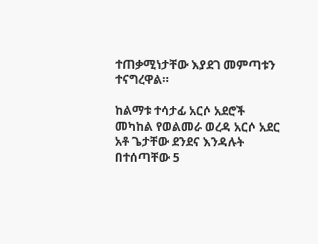ተጠቃሚነታቸው እያደገ መምጣቱን ተናግረዋል።

ከልማቱ ተሳታፊ አርሶ አደሮች መካከል የወልመራ ወረዳ አርሶ አደር አቶ ጌታቸው ደንደና እንዳሉት በተሰጣቸው 5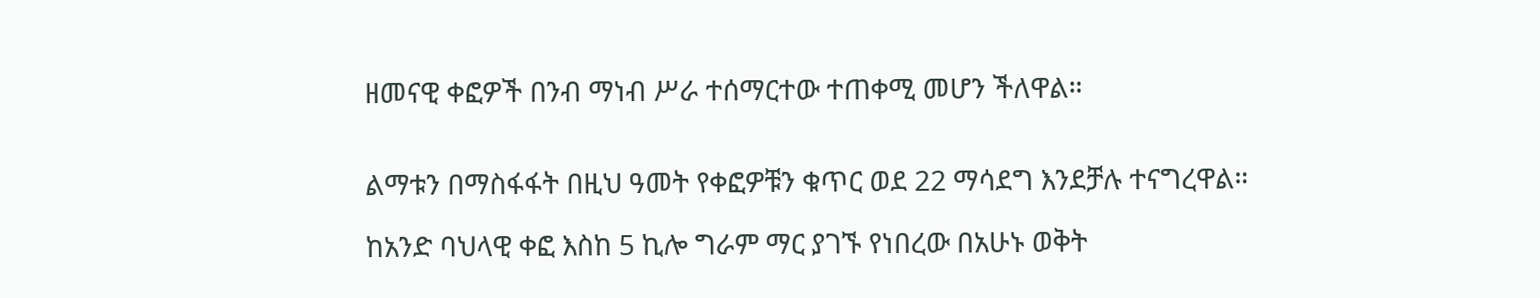ዘመናዊ ቀፎዎች በንብ ማነብ ሥራ ተሰማርተው ተጠቀሚ መሆን ችለዋል።


ልማቱን በማስፋፋት በዚህ ዓመት የቀፎዎቹን ቁጥር ወደ 22 ማሳደግ እንደቻሉ ተናግረዋል።

ከአንድ ባህላዊ ቀፎ እስከ 5 ኪሎ ግራም ማር ያገኙ የነበረው በአሁኑ ወቅት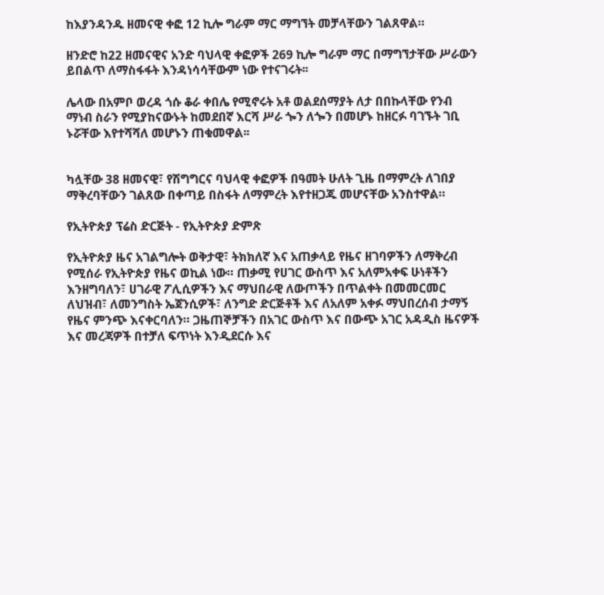ከእያንዳንዱ ዘመናዊ ቀፎ 12 ኪሎ ግራም ማር ማግኘት መቻላቸውን ገልጸዋል።

ዘንድሮ ከ22 ዘመናዊና አንድ ባህላዊ ቀፎዎች 269 ኪሎ ግራም ማር በማግኘታቸው ሥራውን ይበልጥ ለማስፋፋት እንዳነሳሳቸውም ነው የተናገሩት፡፡

ሌላው በአምቦ ወረዳ ጎሱ ቆራ ቀበሌ የሚኖሩት አቶ ወልደሰማያት ለታ በበኩላቸው የንብ ማነብ ስራን የሚያከናውኑት ከመደበኛ እርሻ ሥራ ጐን ለጐን በመሆኑ ከዘርፉ ባገኙት ገቢ ኑሯቸው እየተሻሻለ መሆኑን ጠቁመዋል፡፡


ካሏቸው 38 ዘመናዊ፣ የሽግግርና ባህላዊ ቀፎዎች በዓመት ሁለት ጊዜ በማምረት ለገበያ ማቅረባቸውን ገልጸው በቀጣይ በስፋት ለማምረት እየተዘጋጁ መሆናቸው አንስተዋል።

የኢትዮጵያ ፕሬስ ድርጅት - የኢትዮጵያ ድምጽ

የኢትዮጵያ ዜና አገልግሎት ወቅታዊ፣ ትክክለኛ እና አጠቃላይ የዜና ዘገባዎችን ለማቅረብ የሚሰራ የኢትዮጵያ የዜና ወኪል ነው። ጠቃሚ የሀገር ውስጥ እና አለምአቀፍ ሁነቶችን እንዘግባለን፣ ሀገራዊ ፖሊሲዎችን እና ማህበራዊ ለውጦችን በጥልቀት በመመርመር ለህዝብ፣ ለመንግስት ኤጀንሲዎች፣ ለንግድ ድርጅቶች እና ለአለም አቀፉ ማህበረሰብ ታማኝ የዜና ምንጭ እናቀርባለን። ጋዜጠኞቻችን በአገር ውስጥ እና በውጭ አገር አዳዲስ ዜናዎች እና መረጃዎች በተቻለ ፍጥነት እንዲደርሱ እና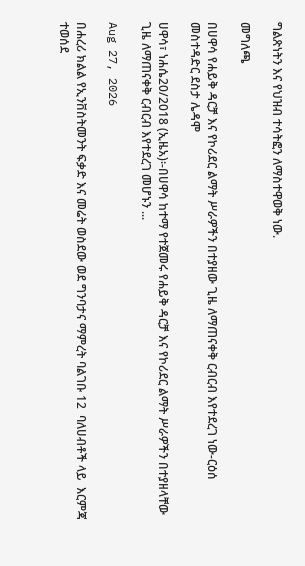ግልጽነትን እና የህዝብ ተሳትፎን ለማስተዋወቅ ነው.

መግለጫ

በሀዋሳ የሐይቅ ዳርቻ እና የኮሪደር ልማት ሥራዎችን በተያዘው ጊዜ ለማጠናቀቅ ርብርብ እየተደረገ ነው-ርዕሰ መስተዳድር ደስታ ሌዳሞ

ሀዋሳ፣ ነሐሴ20/2018 (ኢዜአ)፡-በሀዋሳ ከተማ የተጀመሩ የሐይቅ ዳርቻ እና የኮሪደር ልማት ሥራዎችን በተያዘላቸው ጊዜ ለማጠናቀቅ ርብርብ እየተደረገ መሆኑን ...

Aug 27, 2026

በሐረሪ ክልል የኢንቨስትመንት ፍቃድ እና መሬት ወስደው ወደ ግንባታና ማምረት ባልገቡ 12  ባለሀብቶች ላይ  እርምጃ ተወሰደ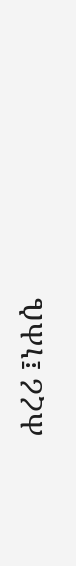ሐረሪ ፤ነሐሴ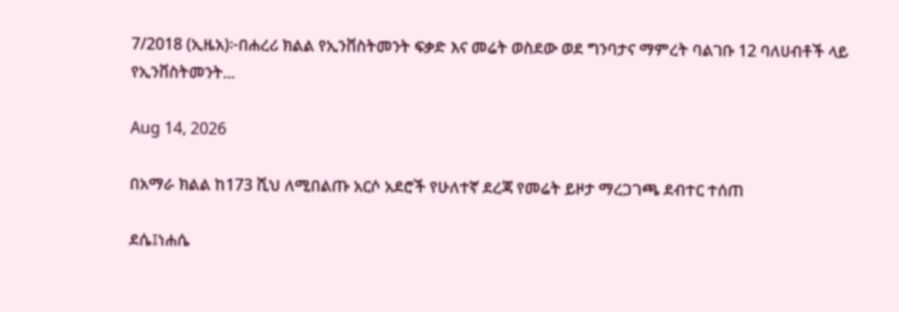7/2018 (ኢዜአ)፦በሐረሪ ክልል የኢንቨስትመንት ፍቃድ እና መሬት ወስደው ወደ ግንባታና ማምረት ባልገቡ 12 ባለሀብቶች ላይ የኢንቨስትመንት...

Aug 14, 2026

በአማራ ክልል ከ173 ሺህ ለሚበልጡ አርሶ አደሮች የሁለተኛ ደረጃ የመሬት ይዞታ ማረጋገጫ ደብተር ተሰጠ

ደሴ፤ነሐሴ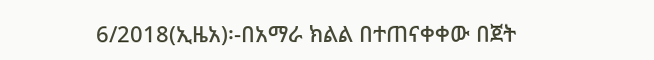6/2018(ኢዜአ)፡-በአማራ ክልል በተጠናቀቀው በጀት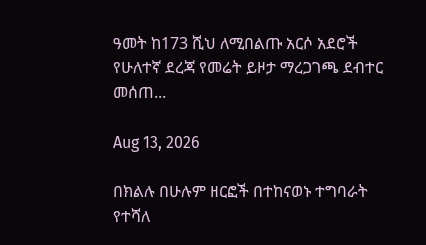ዓመት ከ173 ሺህ ለሚበልጡ አርሶ አደሮች የሁለተኛ ደረጃ የመሬት ይዞታ ማረጋገጫ ደብተር መሰጠ...

Aug 13, 2026

በክልሉ በሁሉም ዘርፎች በተከናወኑ ተግባራት የተሻለ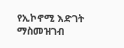የኢኮኖሚ እድገት ማስመዝገብ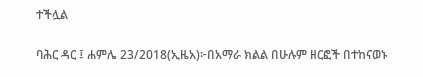ተችሏል

ባሕር ዳር ፤ ሐምሌ 23/2018(ኢዜአ)፦በአማራ ክልል በሁሉም ዘርፎች በተከናወኑ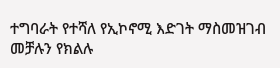ተግባራት የተሻለ የኢኮኖሚ እድገት ማስመዝገብ መቻሉን የክልሉ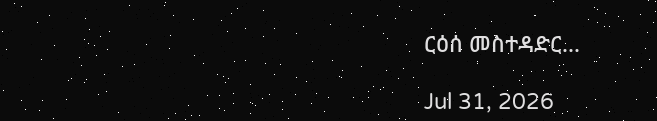ርዕሰ መስተዳድር...

Jul 31, 2026